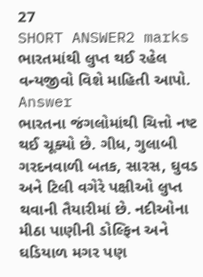27
SHORT ANSWER2 marks
ભારતમાંથી લુપ્ત થઈ રહેલ વન્યજીવો વિશે માહિતી આપો.
Answer
ભારતના જંગલોમાંથી ચિત્તો નષ્ટ થઈ ચૂક્યો છે. ગીધ, ગુલાબી ગરદનવાળી બતક, સારસ, ઘુવડ અને ટિલી વગેરે પક્ષીઓ લુપ્ત થવાની તૈયારીમાં છે. નદીઓના મીઠા પાણીની ડોલ્ફિન અને ઘડિયાળ મગર પણ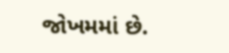જોખમમાં છે.